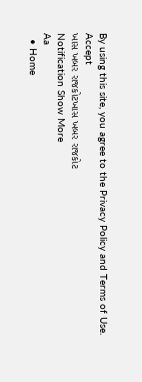By using this site, you agree to the Privacy Policy and Terms of Use.
Accept
ખાસ ખબર રાજકોટખાસ ખબર રાજકોટ
Notification Show More
Aa
  • Home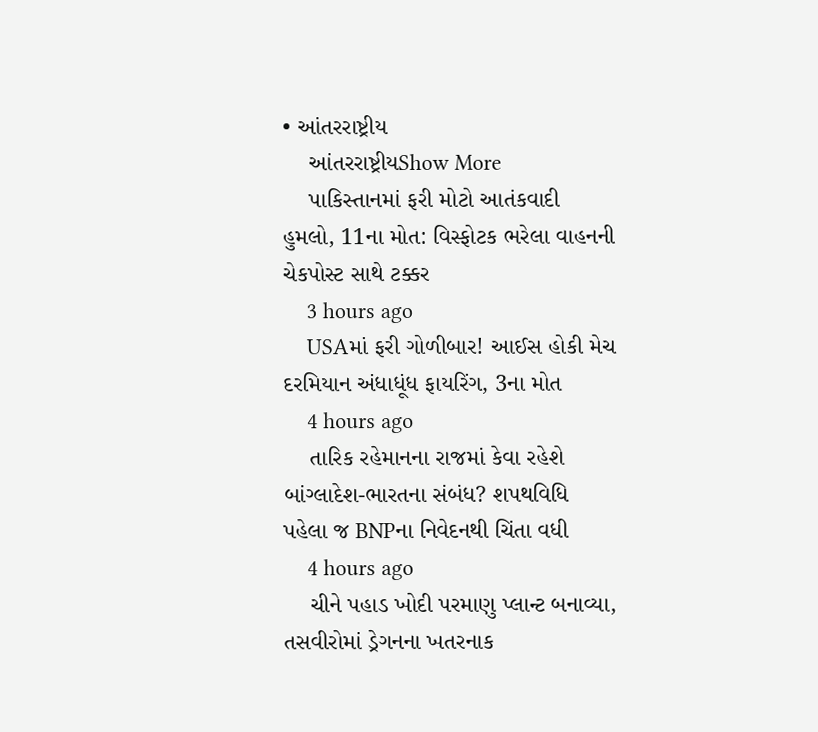• આંતરરાષ્ટ્રીય
    આંતરરાષ્ટ્રીયShow More
    પાકિસ્તાનમાં ફરી મોટો આતંકવાદી હુમલો, 11ના મોત: વિસ્ફોટક ભરેલા વાહનની ચેકપોસ્ટ સાથે ટક્કર
    3 hours ago
    USAમાં ફરી ગોળીબાર! આઈસ હોકી મેચ દરમિયાન અંધાધૂંધ ફાયરિંગ, 3ના મોત
    4 hours ago
    તારિક રહેમાનના રાજમાં કેવા રહેશે બાંગ્લાદેશ-ભારતના સંબંધ? શપથવિધિ પહેલા જ BNPના નિવેદનથી ચિંતા વધી
    4 hours ago
    ચીને પહાડ ખોદી પરમાણુ પ્લાન્ટ બનાવ્યા, તસવીરોમાં ડ્રેગનના ખતરનાક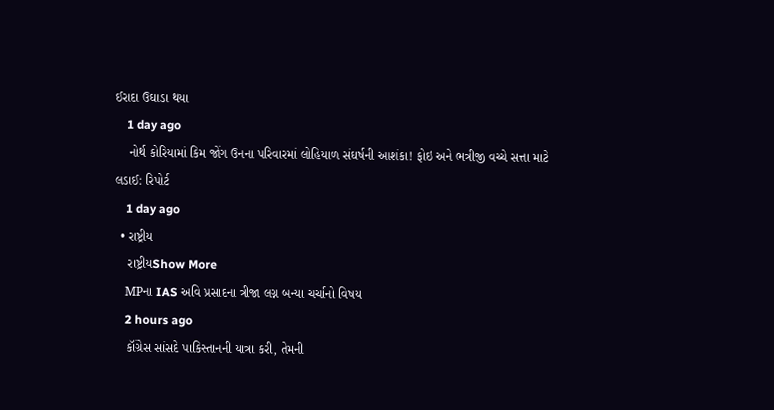ઈરાદા ઉઘાડા થયા
    1 day ago
    નોર્થ કોરિયામાં કિમ જોંગ ઉનના પરિવારમાં લોહિયાળ સંઘર્ષની આશંકા! ફોઇ અને ભત્રીજી વચ્ચે સત્તા માટે લડાઈ: રિપોર્ટ
    1 day ago
  • રાષ્ટ્રીય
    રાષ્ટ્રીયShow More
    MPના IAS અવિ પ્રસાદના ત્રીજા લગ્ન બન્યા ચર્ચાનો વિષય
    2 hours ago
    કૉંગ્રેસ સાંસદે પાકિસ્તાનની યાત્રા કરી, તેમની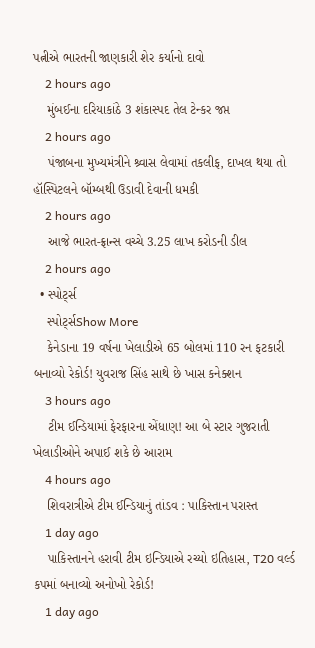પત્નીએ ભારતની જાણકારી શેર કર્યાનો દાવો
    2 hours ago
    મુંબઈના દરિયાકાંઠે 3 શંકાસ્પદ તેલ ટેન્કર જપ્ત
    2 hours ago
    પંજાબના મુખ્યમંત્રીને શ્ર્વાસ લેવામાં તકલીફ, દાખલ થયા તો હૉસ્પિટલને બૉમ્બથી ઉડાવી દેવાની ધમકી
    2 hours ago
    આજે ભારત-ફ્રાન્સ વચ્ચે 3.25 લાખ કરોડની ડીલ
    2 hours ago
  • સ્પોર્ટ્સ
    સ્પોર્ટ્સShow More
    કેનેડાના 19 વર્ષના ખેલાડીએ 65 બોલમાં 110 રન ફટકારી બનાવ્યો રેકોર્ડ! યુવરાજ સિંહ સાથે છે ખાસ કનેક્શન
    3 hours ago
    ટીમ ઈન્ડિયામાં ફેરફારના એંધાણ! આ બે સ્ટાર ગુજરાતી ખેલાડીઓને અપાઈ શકે છે આરામ
    4 hours ago
    શિવરાત્રીએ ટીમ ઈન્ડિયાનું તાંડવ : પાકિસ્તાન પરાસ્ત
    1 day ago
    પાકિસ્તાનને હરાવી ટીમ ઇન્ડિયાએ રચ્યો ઇતિહાસ, T20 વર્લ્ડ કપમાં બનાવ્યો અનોખો રેકોર્ડ!
    1 day ago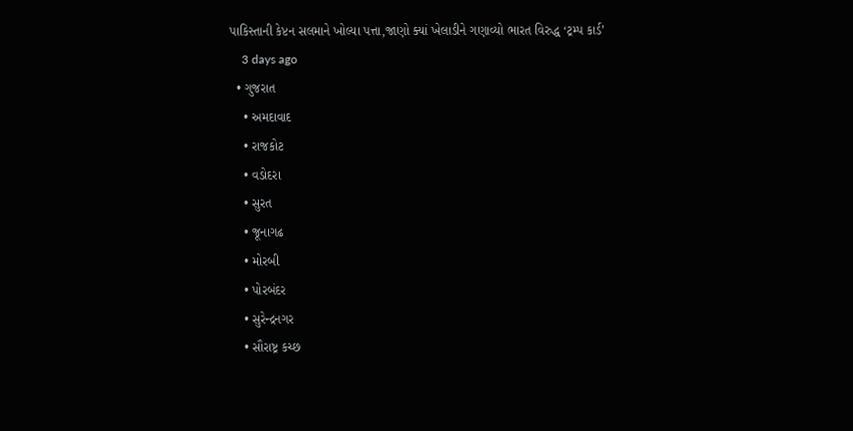પાકિસ્તાની કેપ્ટન સલમાને ખોલ્યા પત્તા,જાણો ક્યાં ખેલાડીને ગણાવ્યો ભારત વિરુદ્ધ ‘ટ્રમ્પ કાર્ડ’
    3 days ago
  • ગુજરાત
    • અમદાવાદ
    • રાજકોટ
    • વડોદરા
    • સુરત
    • જૂનાગઢ
    • મોરબી
    • પોરબંદર
    • સુરેન્દ્રનગર
    • સૌરાષ્ટ્ર કચ્છ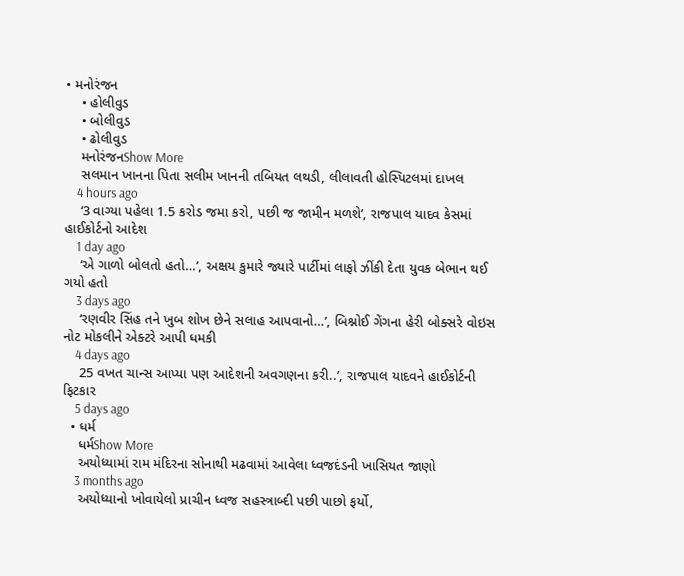• મનોરંજન
    • હોલીવુડ
    • બોલીવુડ
    • ઢોલીવુડ
    મનોરંજનShow More
    સલમાન ખાનના પિતા સલીમ ખાનની તબિયત લથડી, લીલાવતી હોસ્પિટલમાં દાખલ
    4 hours ago
    ‘3 વાગ્યા પહેલા 1.5 કરોડ જમા કરો, પછી જ જામીન મળશે’, રાજપાલ યાદવ કેસમાં હાઈકોર્ટનો આદેશ
    1 day ago
    ‘એ ગાળો બોલતો હતો…’, અક્ષય કુમારે જ્યારે પાર્ટીમાં લાફો ઝીંકી દેતા યુવક બેભાન થઈ ગયો હતો
    3 days ago
    ‘રણવીર સિંહ તને ખુબ શોખ છેને સલાહ આપવાનો…’, બિશ્નોઈ ગેંગના હેરી બોક્સરે વોઇસ નોટ મોકલીને એક્ટરે આપી ધમકી
    4 days ago
    25 વખત ચાન્સ આપ્યા પણ આદેશની અવગણના કરી..’, રાજપાલ યાદવને હાઈકોર્ટની ફિટકાર
    5 days ago
  • ધર્મ
    ધર્મShow More
    અયોધ્યામાં રામ મંદિરના સોનાથી મઢવામાં આવેલા ધ્વજદંડની ખાસિયત જાણો
    3 months ago
    અયોધ્યાનો ખોવાયેલો પ્રાચીન ધ્વજ સહસ્ત્રાબ્દી પછી પાછો ફર્યો,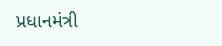પ્રધાનમંત્રી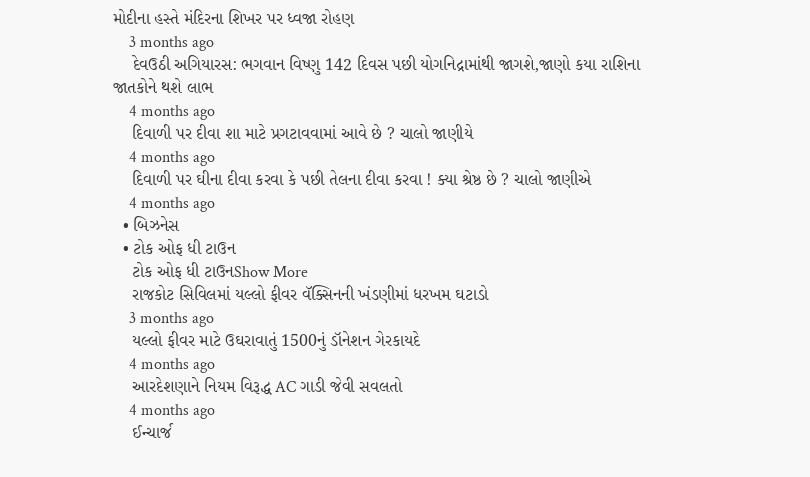મોદીના હસ્તે મંદિરના શિખર પર ધ્વજા રોહણ
    3 months ago
    દેવઉઠી અગિયારસ: ભગવાન વિષ્ણુ 142 દિવસ પછી યોગનિદ્રામાંથી જાગશે,જાણો કયા રાશિના જાતકોને થશે લાભ
    4 months ago
    દિવાળી પર દીવા શા માટે પ્રગટાવવામાં આવે છે ? ચાલો જાણીયે
    4 months ago
    દિવાળી પર ઘીના દીવા કરવા કે પછી તેલના દીવા કરવા ! ક્યા શ્રેષ્ઠ છે ? ચાલો જાણીએ
    4 months ago
  • બિઝનેસ
  • ટોક ઓફ ધી ટાઉન
    ટોક ઓફ ધી ટાઉનShow More
    રાજકોટ સિવિલમાં યલ્લો ફીવર વૅક્સિનની ખંડણીમાં ધરખમ ઘટાડો
    3 months ago
    યલ્લો ફીવર માટે ઉઘરાવાતું 1500નું ડૉનેશન ગેરકાયદે
    4 months ago
    આરદેશણાને નિયમ વિરૂદ્ધ AC ગાડી જેવી સવલતો
    4 months ago
    ઈન્ચાર્જ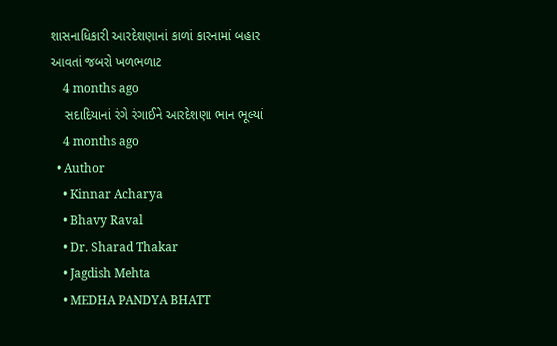શાસનાધિકારી આરદેશણાનાં કાળાં કારનામાં બહાર આવતાં જબરો ખળભળાટ
    4 months ago
    સદાદિયાનાં રંગે રંગાઈને આરદેશણા ભાન ભૂલ્યાં
    4 months ago
  • Author
    • Kinnar Acharya
    • Bhavy Raval
    • Dr. Sharad Thakar
    • Jagdish Mehta
    • MEDHA PANDYA BHATT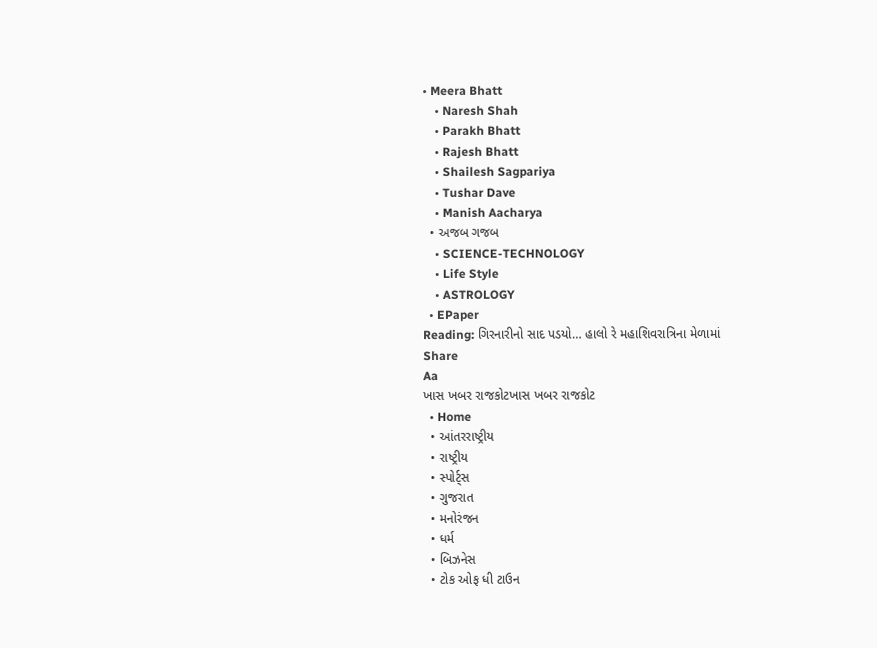• Meera Bhatt
    • Naresh Shah
    • Parakh Bhatt
    • Rajesh Bhatt
    • Shailesh Sagpariya
    • Tushar Dave
    • Manish Aacharya
  • અજબ ગજબ
    • SCIENCE-TECHNOLOGY
    • Life Style
    • ASTROLOGY
  • EPaper
Reading: ગિરનારીનો સાદ પડયો… હાલો રે મહાશિવરાત્રિના મેળામાં
Share
Aa
ખાસ ખબર રાજકોટખાસ ખબર રાજકોટ
  • Home
  • આંતરરાષ્ટ્રીય
  • રાષ્ટ્રીય
  • સ્પોર્ટ્સ
  • ગુજરાત
  • મનોરંજન
  • ધર્મ
  • બિઝનેસ
  • ટોક ઓફ ધી ટાઉન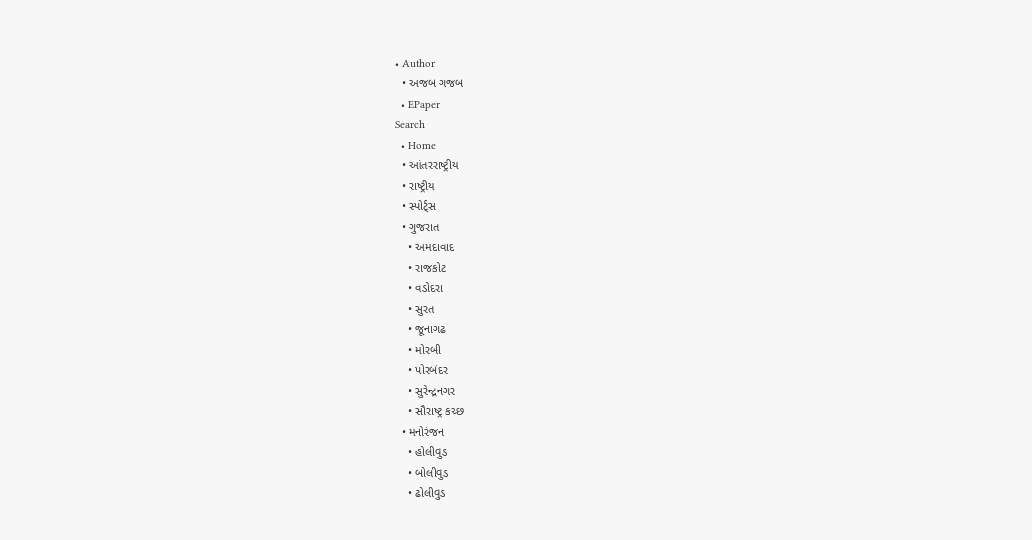• Author
  • અજબ ગજબ
  • EPaper
Search
  • Home
  • આંતરરાષ્ટ્રીય
  • રાષ્ટ્રીય
  • સ્પોર્ટ્સ
  • ગુજરાત
    • અમદાવાદ
    • રાજકોટ
    • વડોદરા
    • સુરત
    • જૂનાગઢ
    • મોરબી
    • પોરબંદર
    • સુરેન્દ્રનગર
    • સૌરાષ્ટ્ર કચ્છ
  • મનોરંજન
    • હોલીવુડ
    • બોલીવુડ
    • ઢોલીવુડ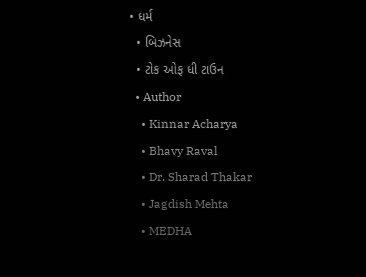• ધર્મ
  • બિઝનેસ
  • ટોક ઓફ ધી ટાઉન
  • Author
    • Kinnar Acharya
    • Bhavy Raval
    • Dr. Sharad Thakar
    • Jagdish Mehta
    • MEDHA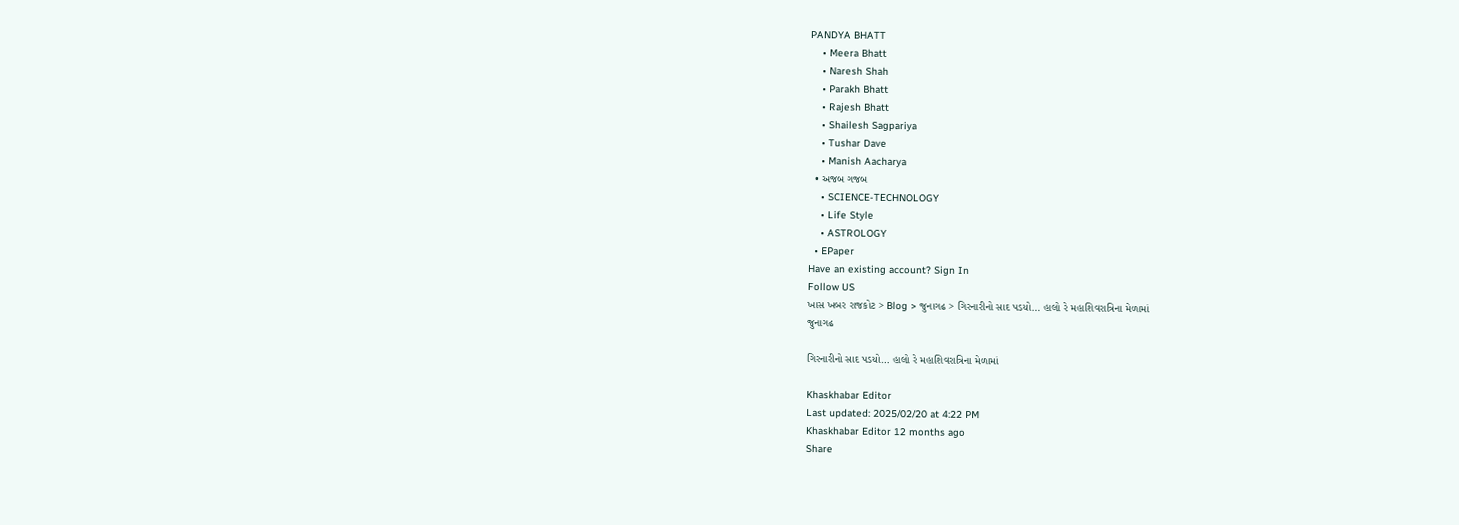PANDYA BHATT
    • Meera Bhatt
    • Naresh Shah
    • Parakh Bhatt
    • Rajesh Bhatt
    • Shailesh Sagpariya
    • Tushar Dave
    • Manish Aacharya
  • અજબ ગજબ
    • SCIENCE-TECHNOLOGY
    • Life Style
    • ASTROLOGY
  • EPaper
Have an existing account? Sign In
Follow US
ખાસ ખબર રાજકોટ > Blog > જુનાગઢ > ગિરનારીનો સાદ પડયો… હાલો રે મહાશિવરાત્રિના મેળામાં
જુનાગઢ

ગિરનારીનો સાદ પડયો… હાલો રે મહાશિવરાત્રિના મેળામાં

Khaskhabar Editor
Last updated: 2025/02/20 at 4:22 PM
Khaskhabar Editor 12 months ago
Share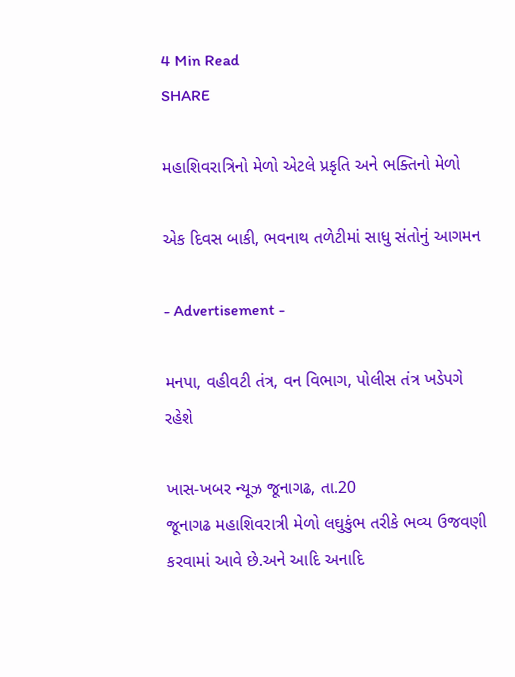4 Min Read
SHARE

મહાશિવરાત્રિનો મેળો એટલે પ્રકૃતિ અને ભક્તિનો મેળો

એક દિવસ બાકી, ભવનાથ તળેટીમાં સાધુ સંતોનું આગમન

- Advertisement -

મનપા, વહીવટી તંત્ર, વન વિભાગ, પોલીસ તંત્ર ખડેપગે રહેશે

ખાસ-ખબર ન્યૂઝ જૂનાગઢ, તા.20
જૂનાગઢ મહાશિવરાત્રી મેળો લઘુકુંભ તરીકે ભવ્ય ઉજવણી કરવામાં આવે છે.અને આદિ અનાદિ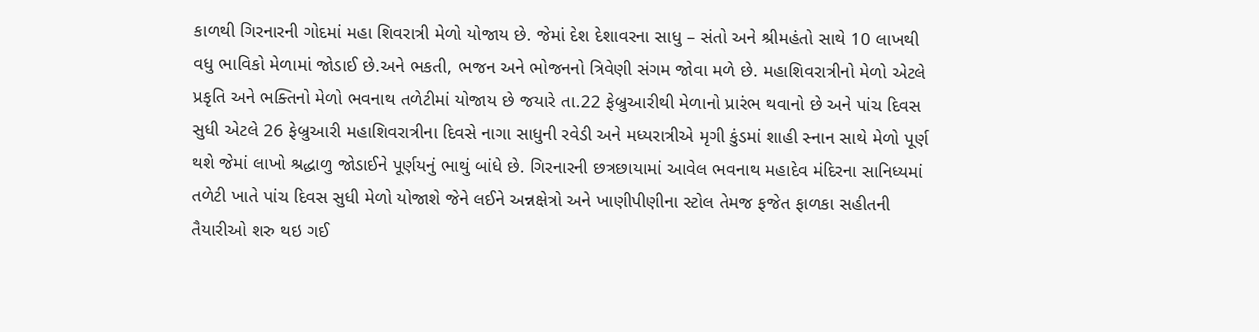કાળથી ગિરનારની ગોદમાં મહા શિવરાત્રી મેળો યોજાય છે. જેમાં દેશ દેશાવરના સાધુ – સંતો અને શ્રીમહંતો સાથે 10 લાખથી વધુ ભાવિકો મેળામાં જોડાઈ છે.અને ભકતી, ભજન અને ભોજનનો ત્રિવેણી સંગમ જોવા મળે છે. મહાશિવરાત્રીનો મેળો એટલે પ્રકૃતિ અને ભક્તિનો મેળો ભવનાથ તળેટીમાં યોજાય છે જયારે તા.22 ફેબ્રુઆરીથી મેળાનો પ્રારંભ થવાનો છે અને પાંચ દિવસ સુધી એટલે 26 ફેબ્રુઆરી મહાશિવરાત્રીના દિવસે નાગા સાધુની રવેડી અને મધ્યરાત્રીએ મૃગી કુંડમાં શાહી સ્નાન સાથે મેળો પૂર્ણ થશે જેમાં લાખો શ્રદ્ધાળુ જોડાઈને પૂર્ણયનું ભાથું બાંધે છે. ગિરનારની છત્રછાયામાં આવેલ ભવનાથ મહાદેવ મંદિરના સાનિધ્યમાં તળેટી ખાતે પાંચ દિવસ સુધી મેળો યોજાશે જેને લઈને અન્નક્ષેત્રો અને ખાણીપીણીના સ્ટોલ તેમજ ફજેત ફાળકા સહીતની તૈયારીઓ શરુ થઇ ગઈ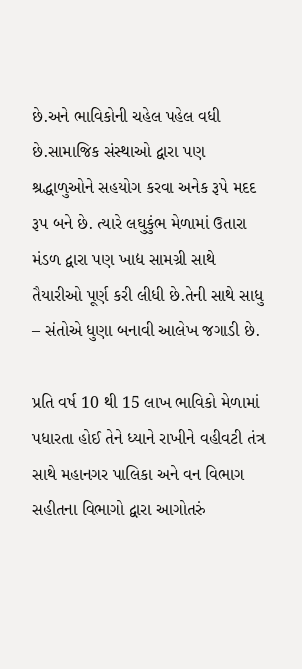છે.અને ભાવિકોની ચહેલ પહેલ વધી છે.સામાજિક સંસ્થાઓ દ્વારા પણ શ્રદ્ધાળુઓને સહયોગ કરવા અનેક રૂપે મદદ રૂપ બને છે. ત્યારે લઘુકુંભ મેળામાં ઉતારા મંડળ દ્વારા પણ ખાદ્ય સામગ્રી સાથે તૈયારીઓ પૂર્ણ કરી લીધી છે.તેની સાથે સાધુ – સંતોએ ધુણા બનાવી આલેખ જગાડી છે.

પ્રતિ વર્ષ 10 થી 15 લાખ ભાવિકો મેળામાં પધારતા હોઈ તેને ધ્યાને રાખીને વહીવટી તંત્ર સાથે મહાનગર પાલિકા અને વન વિભાગ સહીતના વિભાગો દ્વારા આગોતરું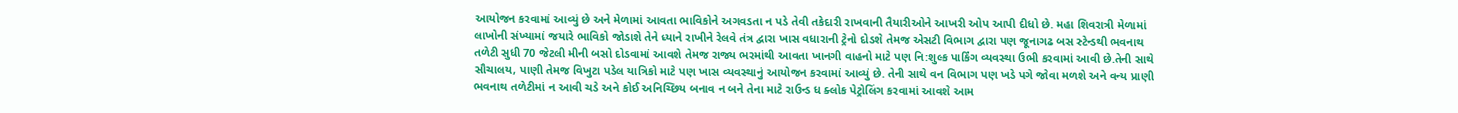આયોજન કરવામાં આવ્યું છે અને મેળામાં આવતા ભાવિકોને અગવડતા ન પડે તેવી તકેદારી રાખવાની તૈયારીઓને આખરી ઓપ આપી દીધો છે. મહા શિવરાત્રી મેળામાં લાખોની સંખ્યામાં જયારે ભાવિકો જોડાશે તેને ધ્યાને રાખીને રેલવે તંત્ર દ્વારા ખાસ વધારાની ટ્રેનો દોડશે તેમજ એસટી વિભાગ દ્વારા પણ જૂનાગઢ બસ સ્ટેન્ડથી ભવનાથ તળેટી સુધી 70 જેટલી મીની બસો દોડવામાં આવશે તેમજ રાજ્ય ભરમાંથી આવતા ખાનગી વાહનો માટે પણ નિ:શુલ્ક પાર્કિંગ વ્યવસ્થા ઉભી કરવામાં આવી છે.તેની સાથે સૌચાલય, પાણી તેમજ વિખુટા પડેલ યાત્રિકો માટે પણ ખાસ વ્યવસ્થાનું આયોજન કરવામાં આવ્યું છે. તેની સાથે વન વિભાગ પણ ખડે પગે જોવા મળશે અને વન્ય પ્રાણી ભવનાથ તળેટીમાં ન આવી ચડે અને કોઈ અનિચ્છિય બનાવ ન બને તેના માટે રાઉન્ડ ધ ક્લોક પેટ્રોલિંગ કરવામાં આવશે આમ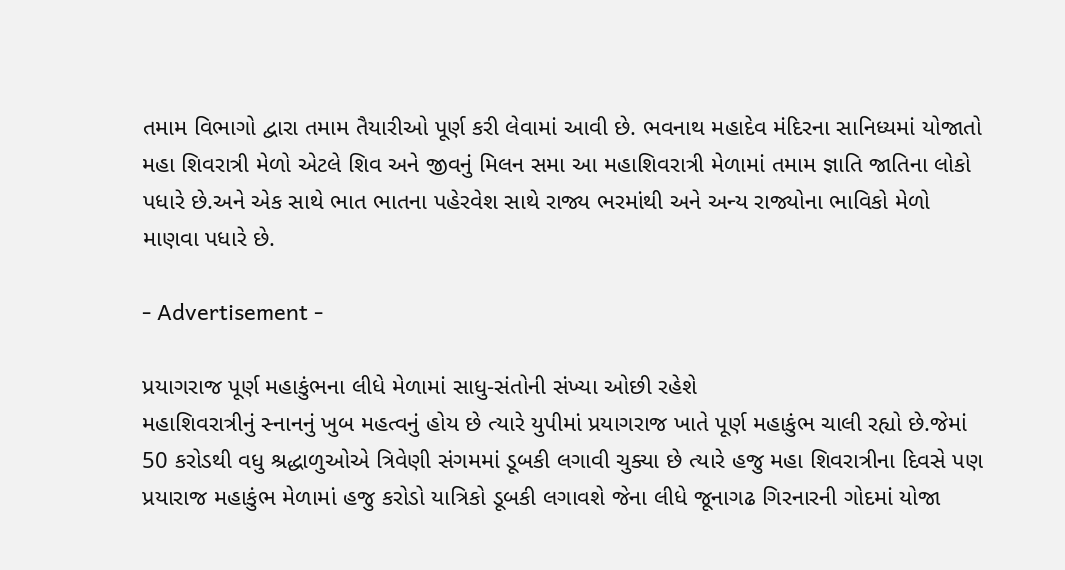તમામ વિભાગો દ્વારા તમામ તૈયારીઓ પૂર્ણ કરી લેવામાં આવી છે. ભવનાથ મહાદેવ મંદિરના સાનિધ્યમાં યોજાતો મહા શિવરાત્રી મેળો એટલે શિવ અને જીવનું મિલન સમા આ મહાશિવરાત્રી મેળામાં તમામ જ્ઞાતિ જાતિના લોકો પધારે છે.અને એક સાથે ભાત ભાતના પહેરવેશ સાથે રાજ્ય ભરમાંથી અને અન્ય રાજ્યોના ભાવિકો મેળો માણવા પધારે છે.

- Advertisement -

પ્રયાગરાજ પૂર્ણ મહાકુંભના લીધે મેળામાં સાધુ-સંતોની સંખ્યા ઓછી રહેશે
મહાશિવરાત્રીનું સ્નાનનું ખુબ મહત્વનું હોય છે ત્યારે યુપીમાં પ્રયાગરાજ ખાતે પૂર્ણ મહાકુંભ ચાલી રહ્યો છે.જેમાં 50 કરોડથી વધુ શ્રદ્ધાળુઓએ ત્રિવેણી સંગમમાં ડૂબકી લગાવી ચુક્યા છે ત્યારે હજુ મહા શિવરાત્રીના દિવસે પણ પ્રયારાજ મહાકુંભ મેળામાં હજુ કરોડો યાત્રિકો ડૂબકી લગાવશે જેના લીધે જૂનાગઢ ગિરનારની ગોદમાં યોજા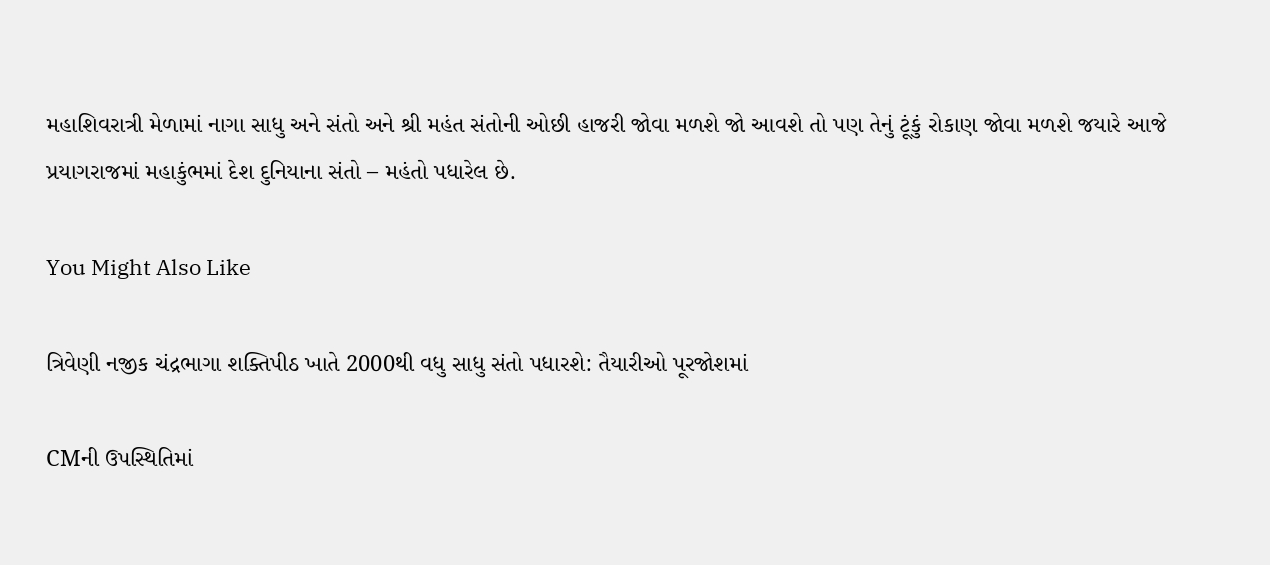મહાશિવરાત્રી મેળામાં નાગા સાધુ અને સંતો અને શ્રી મહંત સંતોની ઓછી હાજરી જોવા મળશે જો આવશે તો પણ તેનું ટૂંકું રોકાણ જોવા મળશે જયારે આજે પ્રયાગરાજમાં મહાકુંભમાં દેશ દુનિયાના સંતો – મહંતો પધારેલ છે.

You Might Also Like

ત્રિવેણી નજીક ચંદ્રભાગા શક્તિપીઠ ખાતે 2000થી વધુ સાધુ સંતો પધારશે: તૈયારીઓ પૂરજોશમાં

CMની ઉપસ્થિતિમાં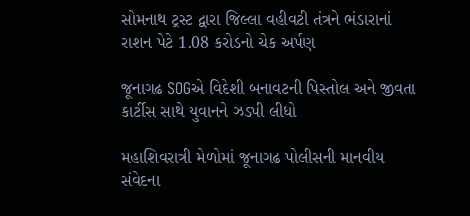સોમનાથ ટ્રસ્ટ દ્વારા જિલ્લા વહીવટી તંત્રને ભંડારાનાં રાશન પેટે 1.08 કરોડનો ચેક અર્પણ

જૂનાગઢ SOGએ વિદેશી બનાવટની પિસ્તોલ અને જીવતા કાર્ટીસ સાથે યુવાનને ઝડપી લીધો

મહાશિવરાત્રી મેળોમાં જૂનાગઢ પોલીસની માનવીય સંવેદના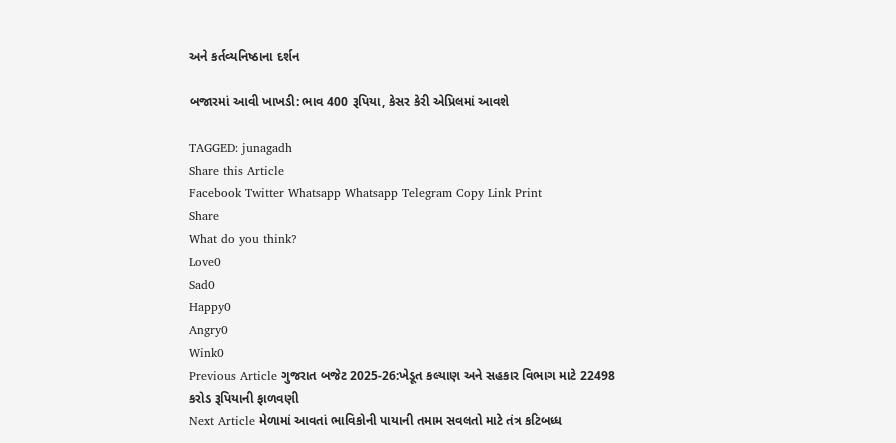અને કર્તવ્યનિષ્ઠાના દર્શન

બજારમાં આવી ખાખડી: ભાવ 400 રૂપિયા, કેસર કેરી એપ્રિલમાં આવશે

TAGGED: junagadh
Share this Article
Facebook Twitter Whatsapp Whatsapp Telegram Copy Link Print
Share
What do you think?
Love0
Sad0
Happy0
Angry0
Wink0
Previous Article ગુજરાત બજેટ 2025-26:ખેડૂત કલ્યાણ અને સહકાર વિભાગ માટે 22498 કરોડ રૂપિયાની ફાળવણી
Next Article મેળામાં આવતાં ભાવિકોની પાયાની તમામ સવલતો માટે તંત્ર કટિબધ્ધ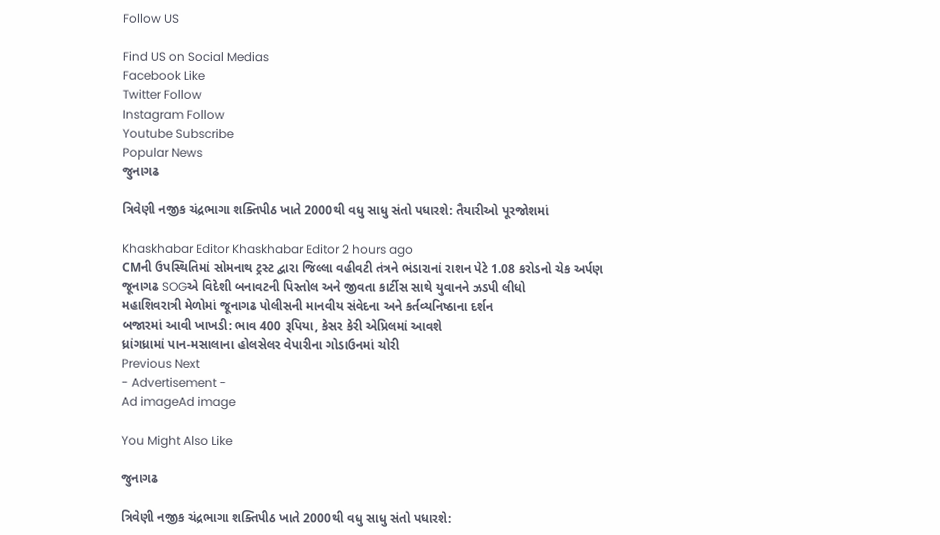Follow US

Find US on Social Medias
Facebook Like
Twitter Follow
Instagram Follow
Youtube Subscribe
Popular News
જુનાગઢ

ત્રિવેણી નજીક ચંદ્રભાગા શક્તિપીઠ ખાતે 2000થી વધુ સાધુ સંતો પધારશે: તૈયારીઓ પૂરજોશમાં

Khaskhabar Editor Khaskhabar Editor 2 hours ago
CMની ઉપસ્થિતિમાં સોમનાથ ટ્રસ્ટ દ્વારા જિલ્લા વહીવટી તંત્રને ભંડારાનાં રાશન પેટે 1.08 કરોડનો ચેક અર્પણ
જૂનાગઢ SOGએ વિદેશી બનાવટની પિસ્તોલ અને જીવતા કાર્ટીસ સાથે યુવાનને ઝડપી લીધો
મહાશિવરાત્રી મેળોમાં જૂનાગઢ પોલીસની માનવીય સંવેદના અને કર્તવ્યનિષ્ઠાના દર્શન
બજારમાં આવી ખાખડી: ભાવ 400 રૂપિયા, કેસર કેરી એપ્રિલમાં આવશે
ધ્રાંગધ્રામાં પાન-મસાલાના હોલસેલર વેપારીના ગોડાઉનમાં ચોરી
Previous Next
- Advertisement -
Ad imageAd image

You Might Also Like

જુનાગઢ

ત્રિવેણી નજીક ચંદ્રભાગા શક્તિપીઠ ખાતે 2000થી વધુ સાધુ સંતો પધારશે: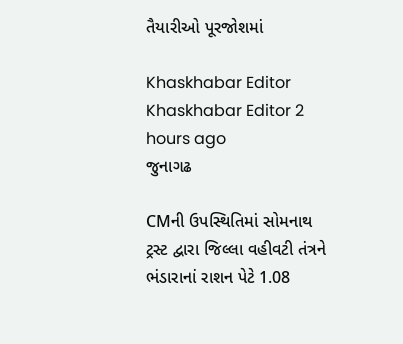તૈયારીઓ પૂરજોશમાં

Khaskhabar Editor Khaskhabar Editor 2 hours ago
જુનાગઢ

CMની ઉપસ્થિતિમાં સોમનાથ ટ્રસ્ટ દ્વારા જિલ્લા વહીવટી તંત્રને ભંડારાનાં રાશન પેટે 1.08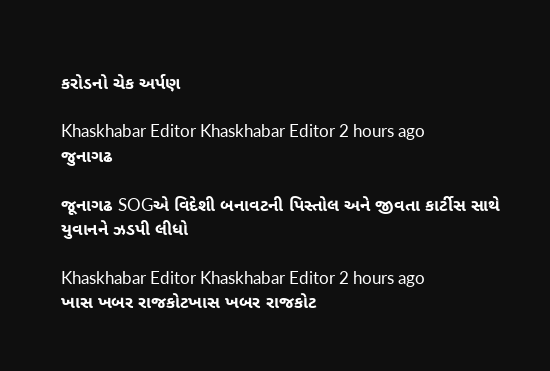કરોડનો ચેક અર્પણ

Khaskhabar Editor Khaskhabar Editor 2 hours ago
જુનાગઢ

જૂનાગઢ SOGએ વિદેશી બનાવટની પિસ્તોલ અને જીવતા કાર્ટીસ સાથે યુવાનને ઝડપી લીધો

Khaskhabar Editor Khaskhabar Editor 2 hours ago
ખાસ ખબર રાજકોટખાસ ખબર રાજકોટ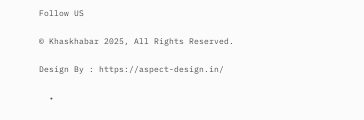Follow US

© Khaskhabar 2025, All Rights Reserved.

Design By : https://aspect-design.in/

  •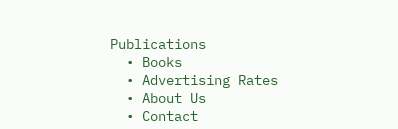Publications
  • Books
  • Advertising Rates
  • About Us
  • Contact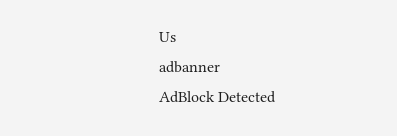Us
adbanner
AdBlock Detected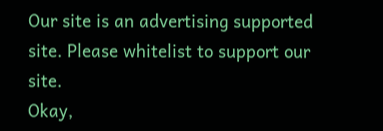Our site is an advertising supported site. Please whitelist to support our site.
Okay,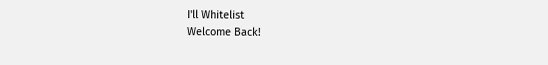I'll Whitelist
Welcome Back!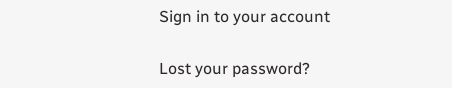Sign in to your account

Lost your password?